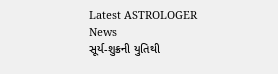Latest ASTROLOGER News
સૂર્ય-શુક્રની યુતિથી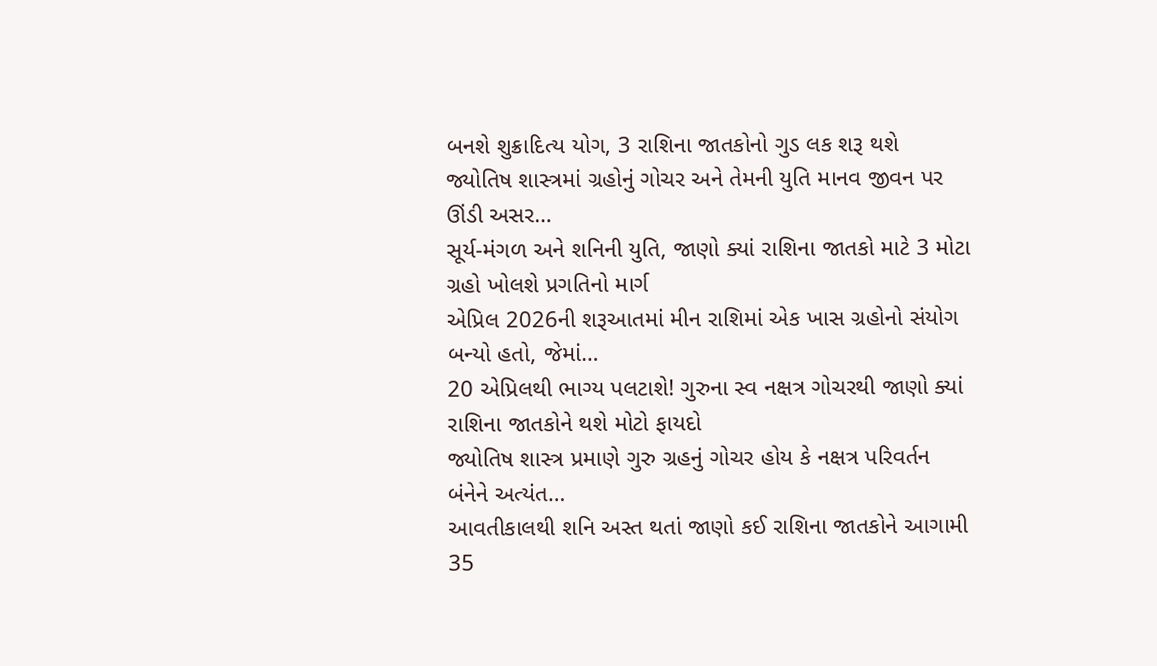બનશે શુક્રાદિત્ય યોગ, 3 રાશિના જાતકોનો ગુડ લક શરૂ થશે
જ્યોતિષ શાસ્ત્રમાં ગ્રહોનું ગોચર અને તેમની યુતિ માનવ જીવન પર ઊંડી અસર…
સૂર્ય-મંગળ અને શનિની યુતિ, જાણો ક્યાં રાશિના જાતકો માટે 3 મોટા ગ્રહો ખોલશે પ્રગતિનો માર્ગ
એપ્રિલ 2026ની શરૂઆતમાં મીન રાશિમાં એક ખાસ ગ્રહોનો સંયોગ બન્યો હતો, જેમાં…
20 એપ્રિલથી ભાગ્ય પલટાશે! ગુરુના સ્વ નક્ષત્ર ગોચરથી જાણો ક્યાં રાશિના જાતકોને થશે મોટો ફાયદો
જ્યોતિષ શાસ્ત્ર પ્રમાણે ગુરુ ગ્રહનું ગોચર હોય કે નક્ષત્ર પરિવર્તન બંનેને અત્યંત…
આવતીકાલથી શનિ અસ્ત થતાં જાણો કઈ રાશિના જાતકોને આગામી 35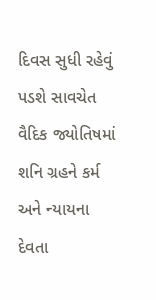દિવસ સુધી રહેવું પડશે સાવચેત
વૈદિક જ્યોતિષમાં શનિ ગ્રહને કર્મ અને ન્યાયના દેવતા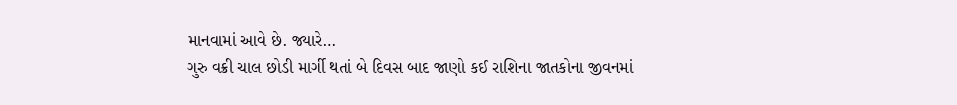માનવામાં આવે છે. જ્યારે…
ગુરુ વક્રી ચાલ છોડી માર્ગી થતાં બે દિવસ બાદ જાણો કઈ રાશિના જાતકોના જીવનમાં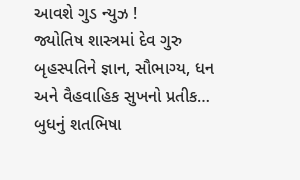આવશે ગુડ ન્યુઝ !
જ્યોતિષ શાસ્ત્રમાં દેવ ગુરુ બૃહસ્પતિને જ્ઞાન, સૌભાગ્ય, ધન અને વૈહવાહિક સુખનો પ્રતીક…
બુધનું શતભિષા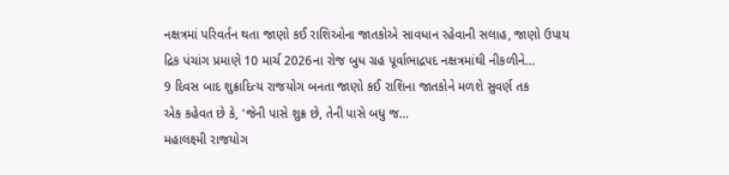નક્ષત્રમાં પરિવર્તન થતા જાણો કઈ રાશિઓના જાતકોએ સાવધાન રહેવાની સલાહ, જાણો ઉપાય
દ્રિક પંચાંગ પ્રમાણે 10 માર્ચ 2026ના રોજ બુધ ગ્રહ પૂર્વાભાદ્રપદ નક્ષત્રમાંથી નીકળીને…
9 દિવસ બાદ શુક્રાદિત્ય રાજયોગ બનતા જાણો કઈ રાશિના જાતકોને મળશે સુવર્ણ તક
એક કહેવત છે કે, 'જેની પાસે શુક્ર છે, તેની પાસે બધુ જ…
મહાલક્ષ્મી રાજયોગ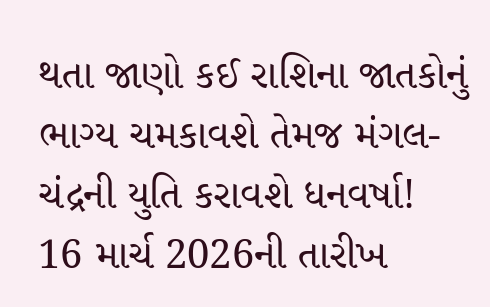થતા જાણો કઈ રાશિના જાતકોનું ભાગ્ય ચમકાવશે તેમજ મંગલ-ચંદ્રની યુતિ કરાવશે ધનવર્ષા!
16 માર્ચ 2026ની તારીખ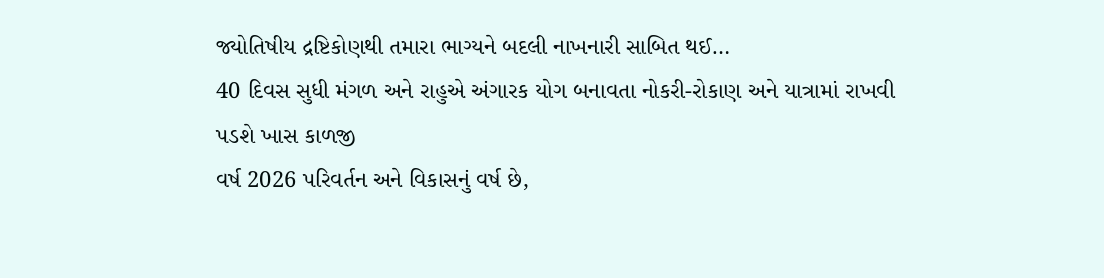જ્યોતિષીય દ્રષ્ટિકોણથી તમારા ભાગ્યને બદલી નાખનારી સાબિત થઈ…
40 દિવસ સુધી મંગળ અને રાહુએ અંગારક યોગ બનાવતા નોકરી-રોકાણ અને યાત્રામાં રાખવી પડશે ખાસ કાળજી
વર્ષ 2026 પરિવર્તન અને વિકાસનું વર્ષ છે,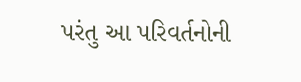પરંતુ આ પરિવર્તનોની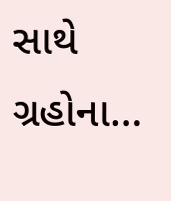સાથે ગ્રહોના…